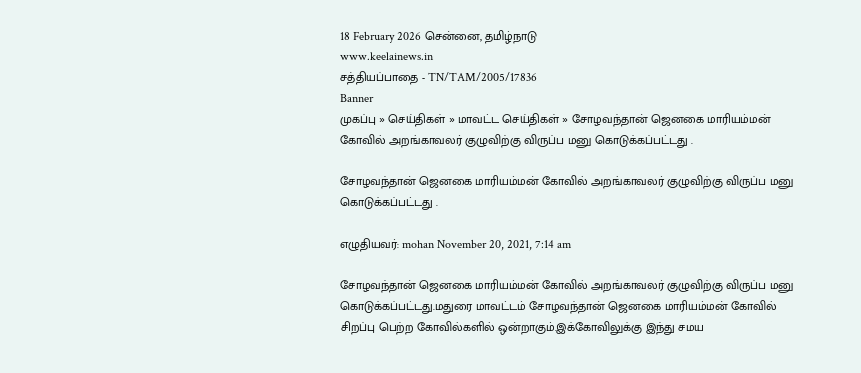18 February 2026 சென்னை, தமிழ்நாடு
www.keelainews.in
சத்தியப்பாதை - TN/TAM/2005/17836
Banner
முகப்பு » செய்திகள் » மாவட்ட செய்திகள் » சோழவந்தான் ஜெனகை மாரியம்மன் கோவில் அறங்காவலர் குழுவிற்கு விருப்ப மனு கொடுக்கப்பட்டது .

சோழவந்தான் ஜெனகை மாரியம்மன் கோவில் அறங்காவலர் குழுவிற்கு விருப்ப மனு கொடுக்கப்பட்டது .

எழுதியவர்: mohan November 20, 2021, 7:14 am

சோழவந்தான் ஜெனகை மாரியம்மன் கோவில் அறங்காவலர் குழுவிற்கு விருப்ப மனு கொடுக்கப்பட்டது.மதுரை மாவட்டம் சோழவந்தான் ஜெனகை மாரியம்மன் கோவில் சிறப்பு பெற்ற கோவில்களில் ஒன்றாகும்.இக்கோவிலுக்கு இந்து சமய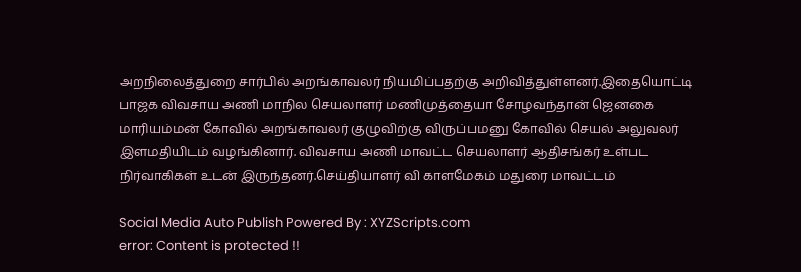அறநிலைத்துறை சார்பில் அறங்காவலர் நியமிப்பதற்கு அறிவித்துள்ளனர்.இதையொட்டி பாஜக விவசாய அணி மாநில செயலாளர் மணிமுத்தையா சோழவந்தான் ஜெனகை மாரியம்மன் கோவில் அறங்காவலர் குழுவிற்கு விருப்பமனு கோவில் செயல் அலுவலர் இளமதியிடம் வழங்கினார். விவசாய அணி மாவட்ட செயலாளர் ஆதிசங்கர் உள்பட நிர்வாகிகள் உடன் இருந்தனர்.செய்தியாளர் வி காளமேகம் மதுரை மாவட்டம்

Social Media Auto Publish Powered By : XYZScripts.com
error: Content is protected !!